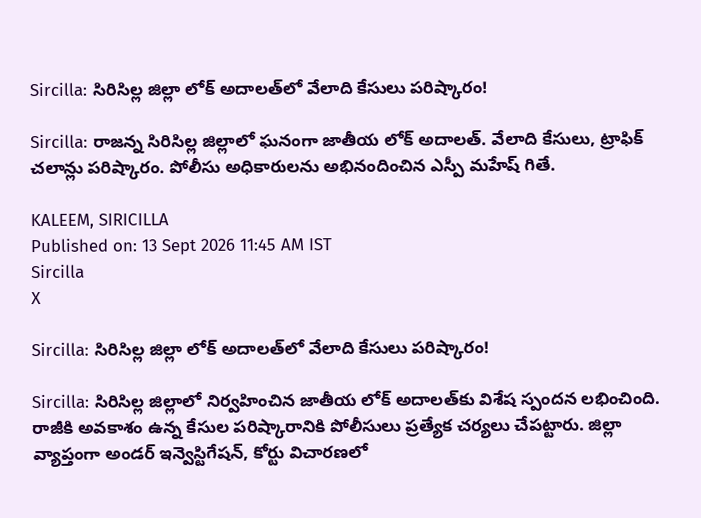Sircilla: సిరిసిల్ల జిల్లా లోక్ అదాలత్‌లో వేలాది కేసులు పరిష్కారం!

Sircilla: రాజన్న సిరిసిల్ల జిల్లాలో ఘనంగా జాతీయ లోక్ అదాలత్. వేలాది కేసులు, ట్రాఫిక్ చలాన్లు పరిష్కారం. పోలీసు అధికారులను అభినందించిన ఎస్పీ మహేష్ గితే.

KALEEM, SIRICILLA
Published on: 13 Sept 2026 11:45 AM IST
Sircilla
X

Sircilla: సిరిసిల్ల జిల్లా లోక్ అదాలత్‌లో వేలాది కేసులు పరిష్కారం!

Sircilla: సిరిసిల్ల జిల్లాలో నిర్వహించిన జాతీయ లోక్ అదాలత్‌కు విశేష స్పందన లభించింది. రాజీకి అవకాశం ఉన్న కేసుల పరిష్కారానికి పోలీసులు ప్రత్యేక చర్యలు చేపట్టారు. జిల్లా వ్యాప్తంగా అండర్ ఇన్వెస్టిగేషన్, కోర్టు విచారణలో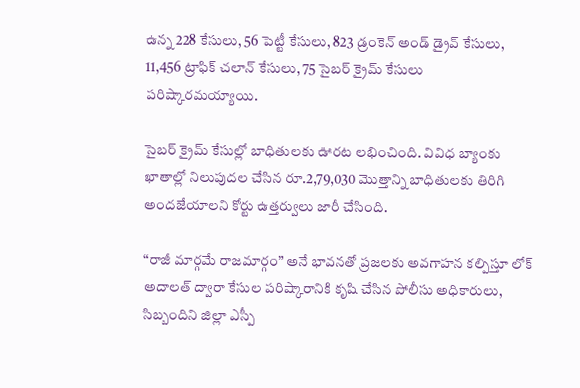ఉన్న 228 కేసులు, 56 పెట్టీ కేసులు, 823 డ్రంకెన్ అండ్ డ్రైవ్ కేసులు, 11,456 ట్రాఫిక్ చలాన్ కేసులు, 75 సైబర్ క్రైమ్ కేసులు పరిష్కారమయ్యాయి.

సైబర్ క్రైమ్ కేసుల్లో బాధితులకు ఊరట లభించింది. వివిధ బ్యాంకు ఖాతాల్లో నిలుపుదల చేసిన రూ.2,79,030 మొత్తాన్ని బాధితులకు తిరిగి అందజేయాలని కోర్టు ఉత్తర్వులు జారీ చేసింది.

“రాజీ మార్గమే రాజమార్గం” అనే భావనతో ప్రజలకు అవగాహన కల్పిస్తూ లోక్ అదాలత్ ద్వారా కేసుల పరిష్కారానికి కృషి చేసిన పోలీసు అధికారులు, సిబ్బందిని జిల్లా ఎస్పీ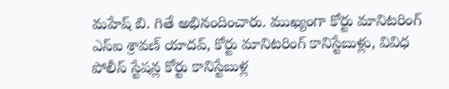మహేష్ బి. గితే అభినందించారు. ముఖ్యంగా కోర్టు మానిటరింగ్ ఎస్‌ఐ శ్రావణ్ యాదవ్, కోర్టు మానిటరింగ్ కానిస్టేబుళ్లు, వివిధ పోలీస్ స్టేషన్ల కోర్టు కానిస్టేబుళ్ల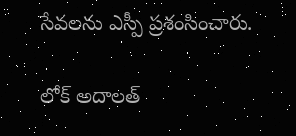సేవలను ఎస్పీ ప్రశంసించారు.

లోక్ అదాలత్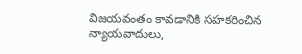విజయవంతం కావడానికి సహకరించిన న్యాయవాదులు,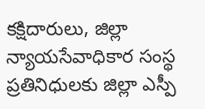కక్షిదారులు, జిల్లా న్యాయసేవాధికార సంస్థ ప్రతినిధులకు జిల్లా ఎస్పీ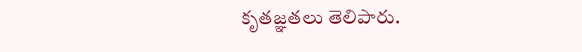కృతజ్ఞతలు తెలిపారు.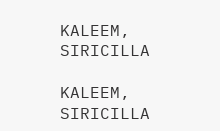KALEEM, SIRICILLA

KALEEM, SIRICILLA